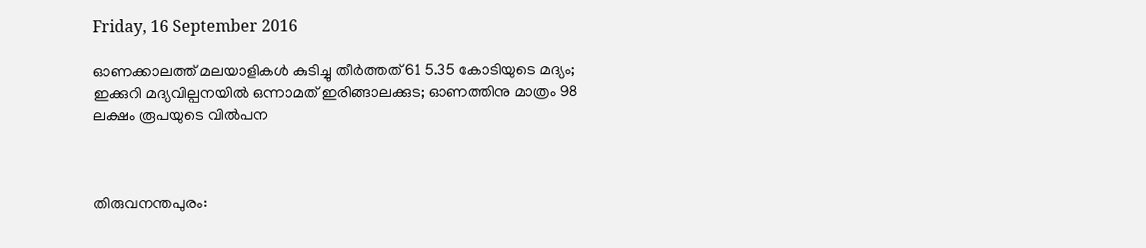Friday, 16 September 2016

ഓണക്കാലത്ത് മലയാളികള്‍ കുടിച്ചു തീര്‍ത്തത് 61 5.35 കോടിയുടെ മദ്യം; ഇക്കുറി മദ്യവില്പനയില്‍ ഒന്നാമത് ഇരിങ്ങാലക്കുട; ഓണത്തിനു മാത്രം 98 ലക്ഷം രൂപയുടെ വില്‍പന



തിരുവനന്തപുരം: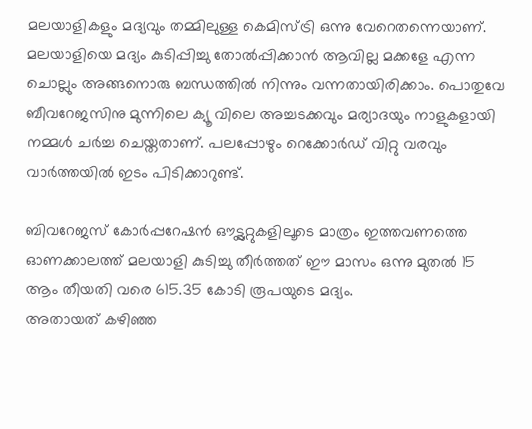മലയാളികളും മദ്യവും തമ്മിലുള്ള കെമിസ്ട്രി ഒന്നു വേറെതന്നെയാണ്. മലയാളിയെ മദ്യം കുടിപ്പിച്ചു തോല്‍പ്പിക്കാന്‍ ആവില്ല മക്കളേ എന്ന ചൊല്ലും അങ്ങനൊരു ബന്ധത്തില്‍ നിന്നും വന്നതായിരിക്കാം. പൊതുവേ ബീവറേജസിനു മുന്നിലെ ക്യൂ വിലെ അച്ചടക്കവും മര്യാദയും നാളുകളായി നമ്മള്‍ ചര്‍ച്ച ചെയ്തതാണ്. പലപ്പോഴും റെക്കോര്‍ഡ് വിറ്റു വരവും വാര്‍ത്തയില്‍ ഇടം പിടിക്കാറുണ്ട്.

ബിവറേജസ് കോര്‍പ്പറേഷന്‍ ഔട്ട്ലറ്റുകളിലൂടെ മാത്രം ഇത്തവണത്തെ ഓണക്കാലത്ത് മലയാളി കുടിച്ചു തീര്‍ത്തത് ഈ മാസം ഒന്നു മുതല്‍ 15 ആം തീയതി വരെ 615.35 കോടി രൂപയുടെ മദ്യം.
അതായത് കഴിഞ്ഞ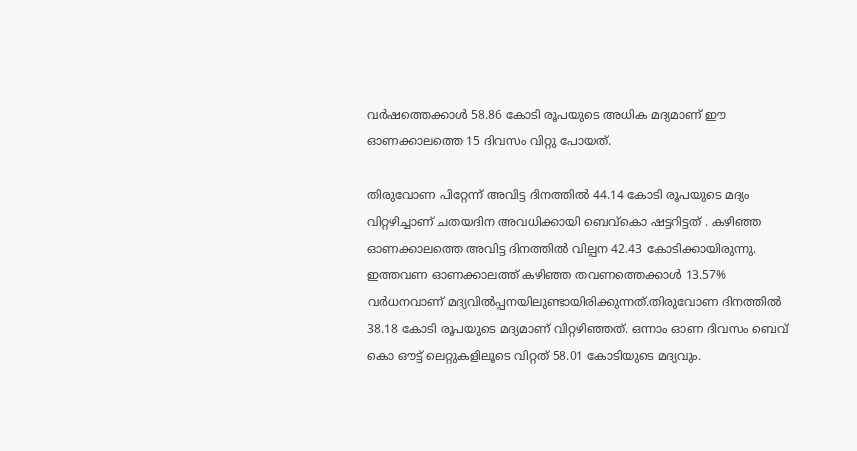വര്‍ഷത്തെക്കാള്‍ 58.86 കോടി രൂപയുടെ അധിക മദ്യമാണ് ഈ ഓണക്കാലത്തെ 15 ദിവസം വിറ്റു പോയത്.

തിരുവോണ പിറ്റേന്ന് അവിട്ട ദിനത്തില്‍ 44.14 കോടി രൂപയുടെ മദ്യം വിറ്റഴിച്ചാണ് ചതയദിന അവധിക്കായി ബെവ്കൊ ഷട്ടറിട്ടത് . കഴിഞ്ഞ ഓണക്കാലത്തെ അവിട്ട ദിനത്തില്‍ വില്പന 42.43 കോടിക്കായിരുന്നു. ഇത്തവണ ഓണക്കാലത്ത് കഴിഞ്ഞ തവണത്തെക്കാള്‍ 13.57% വര്‍ധനവാണ് മദ്യവില്‍പ്പനയിലുണ്ടായിരിക്കുന്നത്.തിരുവോണ ദിനത്തില്‍ 38.18 കോടി രൂപയുടെ മദ്യമാണ് വിറ്റഴിഞ്ഞത്. ഒന്നാം ഓണ ദിവസം ബെവ് കൊ ഔട്ട് ലെറ്റുകളിലൂടെ വിറ്റത് 58.01 കോടിയുടെ മദ്യവും.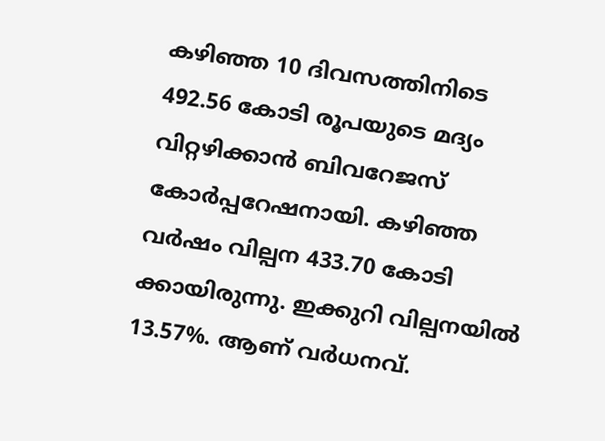കഴിഞ്ഞ 10 ദിവസത്തിനിടെ 492.56 കോടി രൂപയുടെ മദ്യം വിറ്റഴിക്കാന്‍ ബിവറേജസ് കോര്‍പ്പറേഷനായി. കഴിഞ്ഞ വര്‍ഷം വില്പന 433.70 കോടി ക്കായിരുന്നു. ഇക്കുറി വില്പനയില്‍ 13.57%. ആണ് വര്‍ധനവ്.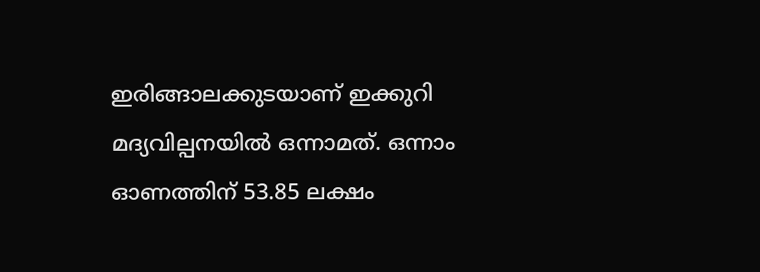ഇരിങ്ങാലക്കുടയാണ് ഇക്കുറി മദ്യവില്പനയില്‍ ഒന്നാമത്. ഒന്നാം ഓണത്തിന് 53.85 ലക്ഷം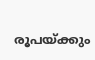രൂപയ്ക്കും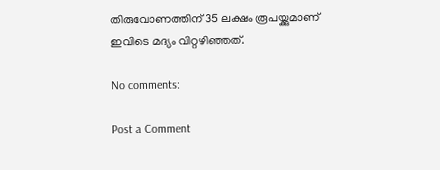തിരുവോണത്തിന് 35 ലക്ഷം രൂപയ്ക്കുമാണ് ഇവിടെ മദ്യം വിറ്റഴിഞ്ഞത്.

No comments:

Post a Comment